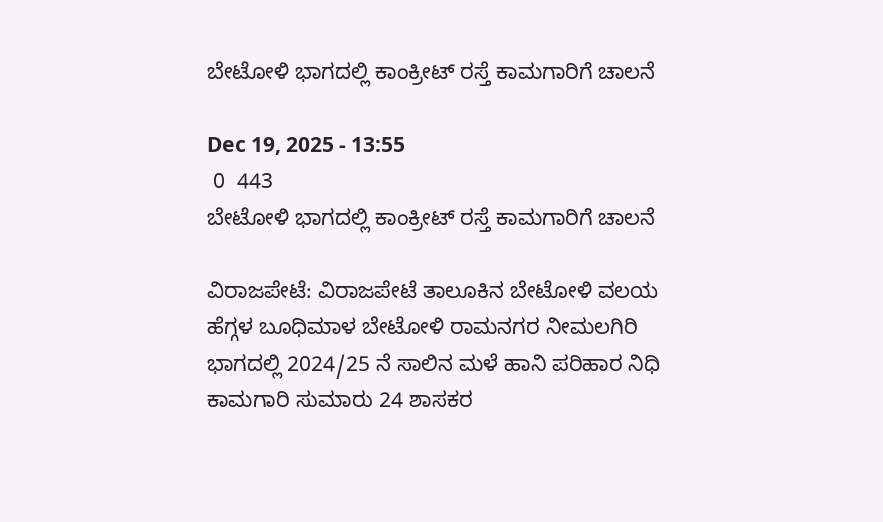ಬೇಟೋಳಿ ಭಾಗದಲ್ಲಿ ಕಾಂಕ್ರೀಟ್ ರಸ್ತೆ ಕಾಮಗಾರಿಗೆ ಚಾಲನೆ

Dec 19, 2025 - 13:55
 0  443
ಬೇಟೋಳಿ ಭಾಗದಲ್ಲಿ ಕಾಂಕ್ರೀಟ್ ರಸ್ತೆ ಕಾಮಗಾರಿಗೆ ಚಾಲನೆ

ವಿರಾಜಪೇಟೆ: ವಿರಾಜಪೇಟೆ ತಾಲೂಕಿನ ಬೇಟೋಳಿ ವಲಯ ಹೆಗ್ಗಳ ಬೂಧಿಮಾಳ ಬೇಟೋಳಿ ರಾಮನಗರ ನೀಮಲಗಿರಿ ಭಾಗದಲ್ಲಿ 2024/25 ನೆ ಸಾಲಿನ ಮಳೆ ಹಾನಿ ಪರಿಹಾರ ನಿಧಿ ಕಾಮಗಾರಿ ಸುಮಾರು 24 ಶಾಸಕರ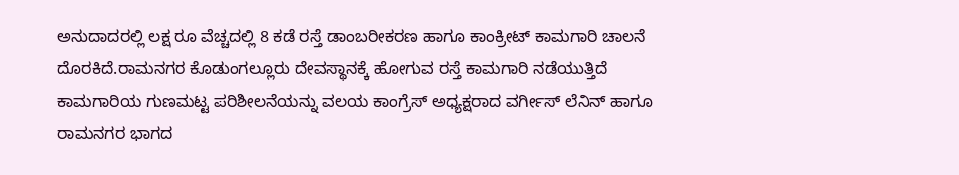ಅನುದಾದರಲ್ಲಿ ಲಕ್ಷ ರೂ ವೆಚ್ಚದಲ್ಲಿ 8 ಕಡೆ ರಸ್ತೆ ಡಾಂಬರೀಕರಣ ಹಾಗೂ ಕಾಂಕ್ರೀಟ್ ಕಾಮಗಾರಿ ಚಾಲನೆ ದೊರಕಿದೆ.ರಾಮನಗರ ಕೊಡುಂಗಲ್ಲೂರು ದೇವಸ್ಥಾನಕ್ಕೆ ಹೋಗುವ ರಸ್ತೆ ಕಾಮಗಾರಿ ನಡೆಯುತ್ತಿದೆ ಕಾಮಗಾರಿಯ ಗುಣಮಟ್ಟ ಪರಿಶೀಲನೆಯನ್ನು ವಲಯ ಕಾಂಗ್ರೆಸ್ ಅಧ್ಯಕ್ಷರಾದ ವರ್ಗೀಸ್ ಲೆನಿನ್ ಹಾಗೂ ರಾಮನಗರ ಭಾಗದ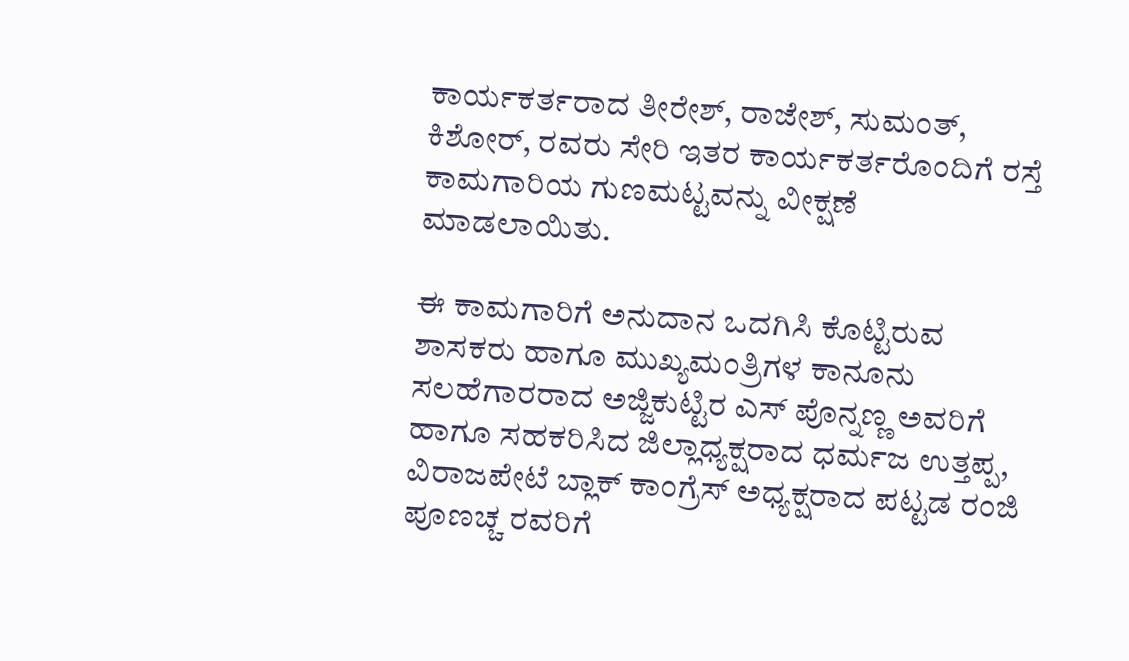ಕಾರ್ಯಕರ್ತರಾದ ತೀರೇಶ್, ರಾಜೇಶ್, ಸುಮಂತ್, ಕಿಶೋರ್, ರವರು ಸೇರಿ ಇತರ ಕಾರ್ಯಕರ್ತರೊಂದಿಗೆ ರಸ್ತೆ ಕಾಮಗಾರಿಯ ಗುಣಮಟ್ಟವನ್ನು ವೀಕ್ಷಣೆ ಮಾಡಲಾಯಿತು.

ಈ ಕಾಮಗಾರಿಗೆ ಅನುದಾನ ಒದಗಿಸಿ ಕೊಟ್ಟಿರುವ ಶಾಸಕರು ಹಾಗೂ ಮುಖ್ಯಮಂತ್ರಿಗಳ ಕಾನೂನು ಸಲಹೆಗಾರರಾದ ಅಜ್ಜಿಕುಟ್ಟಿರ ಎಸ್ ಪೊನ್ನಣ್ಣ ಅವರಿಗೆ ಹಾಗೂ ಸಹಕರಿಸಿದ ಜಿಲ್ಲಾಧ್ಯಕ್ಷರಾದ ಧರ್ಮಜ ಉತ್ತಪ್ಪ, ವಿರಾಜಪೇಟೆ ಬ್ಲಾಕ್ ಕಾಂಗ್ರೆಸ್ ಅಧ್ಯಕ್ಷರಾದ ಪಟ್ಟಡ ರಂಜಿ ಪೂಣಚ್ಚ ರವರಿಗೆ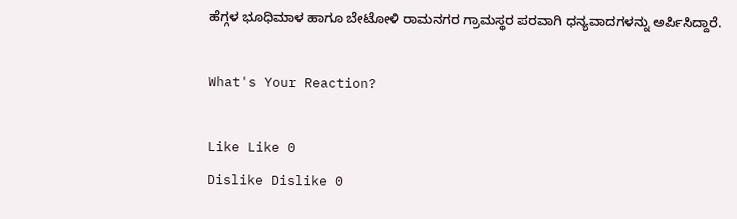ಹೆಗ್ಗಳ ಭೂಧಿಮಾಳ ಹಾಗೂ ಬೇಟೋಳಿ ರಾಮನಗರ ಗ್ರಾಮಸ್ಥರ ಪರವಾಗಿ ಧನ್ಯವಾದಗಳನ್ನು ಅರ್ಪಿಸಿದ್ದಾರೆ.

What's Your Reaction?

Like Like 0
Dislike Dislike 0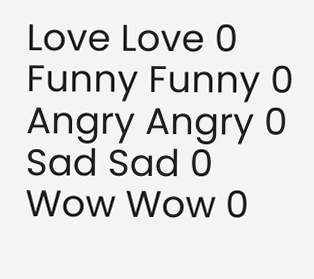Love Love 0
Funny Funny 0
Angry Angry 0
Sad Sad 0
Wow Wow 0